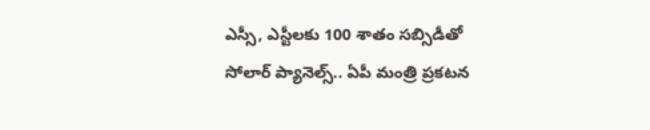ఎస్సీ, ఎస్టీలకు 100 శాతం సబ్సిడీతో సోలార్ ప్యానెల్స్.. ఏపీ మంత్రి ప్రకటన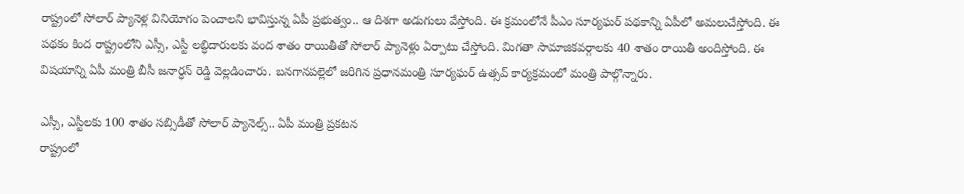రాష్ట్రంలో సోలార్ ప్యానెళ్ల వినియోగం పెంచాలని భావిస్తున్న ఏపీ ప్రభుత్వం.. ఆ దిశగా అడుగులు వేస్తోంది. ఈ క్రమంలోనే పీఎం సూర్యఘర్ పథకాన్ని ఏపీలో అమలుచేస్తోంది. ఈ పథకం కింద రాష్ట్రంలోని ఎస్సీ, ఎస్టీ లబ్ధిదారులకు వంద శాతం రాయితీతో సోలార్ ప్యానెళ్లు ఏర్పాటు చేస్తోంది. మిగతా సామాజికవర్గాలకు 40 శాతం రాయితీ అందిస్తోంది. ఈ విషయాన్ని ఏపీ మంత్రి బీసీ జనార్ధన్ రెడ్డి వెల్లడించారు. బనగానపల్లెలో జరిగిన ప్రధానమంత్రి సూర్యఘర్ ఉత్సవ్ కార్యక్రమంలో మంత్రి పాల్గొన్నారు.

ఎస్సీ, ఎస్టీలకు 100 శాతం సబ్సిడీతో సోలార్ ప్యానెల్స్.. ఏపీ మంత్రి ప్రకటన
రాష్ట్రంలో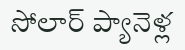సోలార్ ప్యానెళ్ల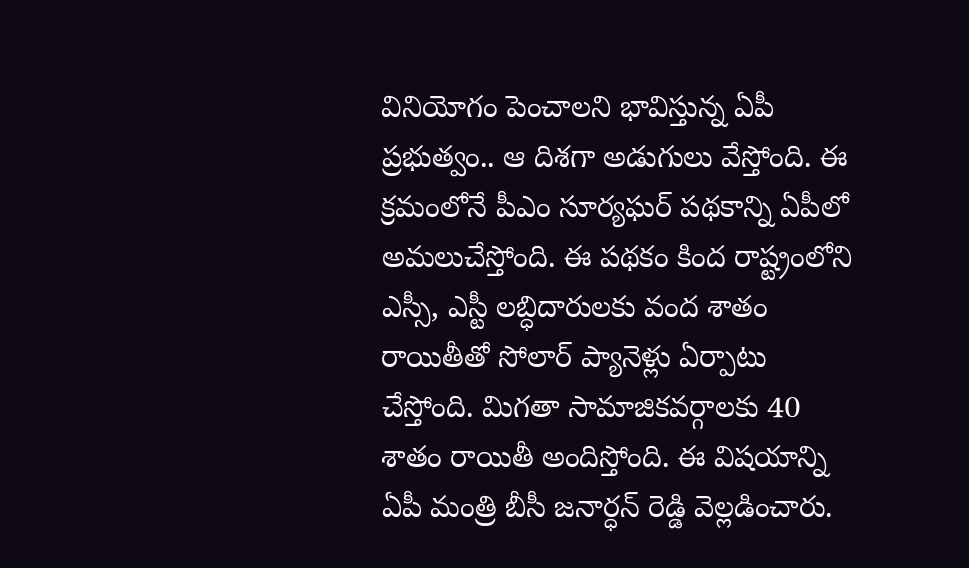వినియోగం పెంచాలని భావిస్తున్న ఏపీ ప్రభుత్వం.. ఆ దిశగా అడుగులు వేస్తోంది. ఈ క్రమంలోనే పీఎం సూర్యఘర్ పథకాన్ని ఏపీలో అమలుచేస్తోంది. ఈ పథకం కింద రాష్ట్రంలోని ఎస్సీ, ఎస్టీ లబ్ధిదారులకు వంద శాతం రాయితీతో సోలార్ ప్యానెళ్లు ఏర్పాటు చేస్తోంది. మిగతా సామాజికవర్గాలకు 40 శాతం రాయితీ అందిస్తోంది. ఈ విషయాన్ని ఏపీ మంత్రి బీసీ జనార్ధన్ రెడ్డి వెల్లడించారు.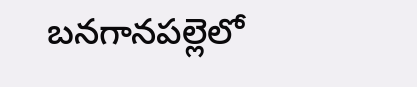బనగానపల్లెలో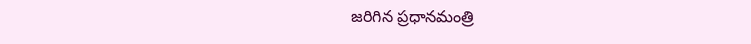జరిగిన ప్రధానమంత్రి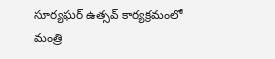సూర్యఘర్ ఉత్సవ్ కార్యక్రమంలో మంత్రి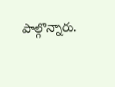పాల్గొన్నారు.